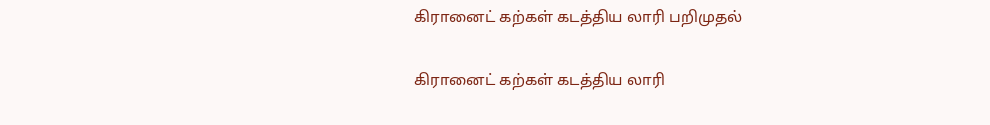கிரானைட் கற்கள் கடத்திய லாரி பறிமுதல்

கிரானைட் கற்கள் கடத்திய லாரி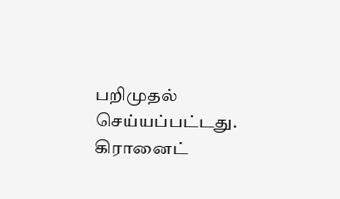பறிமுதல் செய்யப்பட்டது.
கிரானைட்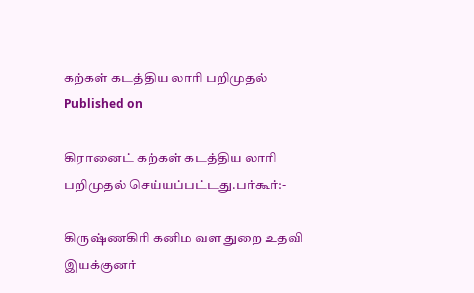கற்கள் கடத்திய லாரி பறிமுதல்
Published on

கிரானைட் கற்கள் கடத்திய லாரி பறிமுதல் செய்யப்பட்டது.பர்கூர்:-

கிருஷ்ணகிரி கனிம வள துறை உதவி இயக்குனர்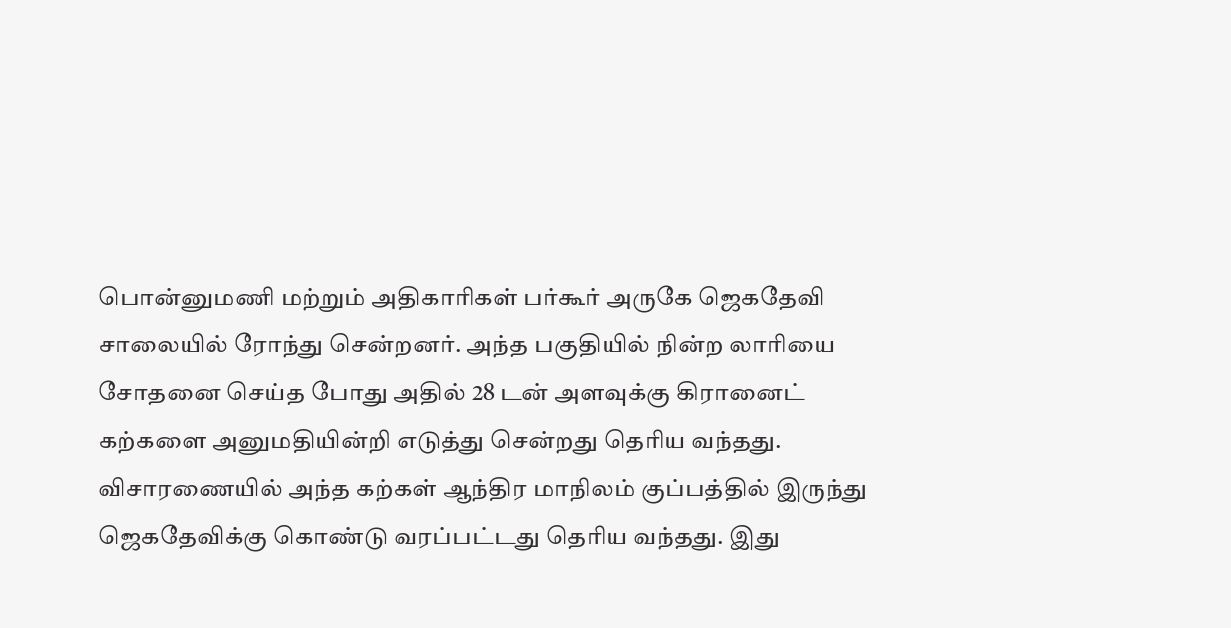பொன்னுமணி மற்றும் அதிகாரிகள் பர்கூர் அருகே ஜெகதேவி சாலையில் ரோந்து சென்றனர். அந்த பகுதியில் நின்ற லாரியை சோதனை செய்த போது அதில் 28 டன் அளவுக்கு கிரானைட் கற்களை அனுமதியின்றி எடுத்து சென்றது தெரிய வந்தது. விசாரணையில் அந்த கற்கள் ஆந்திர மாநிலம் குப்பத்தில் இருந்து ஜெகதேவிக்கு கொண்டு வரப்பட்டது தெரிய வந்தது. இது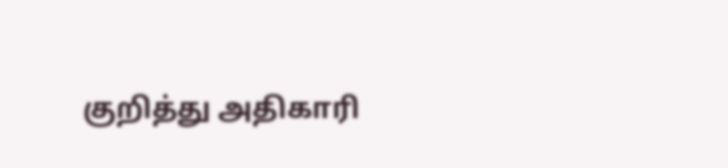குறித்து அதிகாரி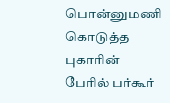பொன்னுமணி கொடுத்த புகாரின் பேரில் பர்கூர்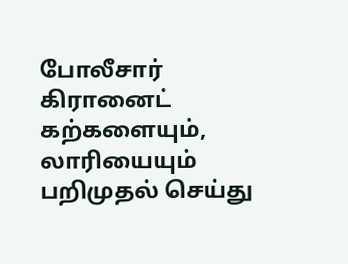போலீசார் கிரானைட் கற்களையும், லாரியையும் பறிமுதல் செய்து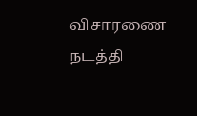விசாரணை நடத்தி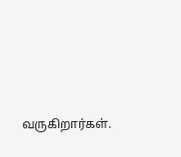வருகிறார்கள்.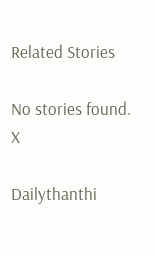Related Stories

No stories found.
X

Dailythanthi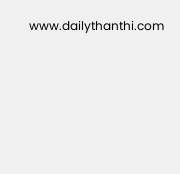www.dailythanthi.com